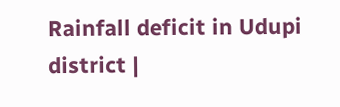Rainfall deficit in Udupi district |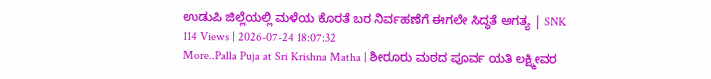ಉಡುಪಿ ಜಿಲ್ಲೆಯಲ್ಲಿ ಮಳೆಯ ಕೊರತೆ ಬರ ನಿರ್ವಹಣೆಗೆ ಈಗಲೇ ಸಿದ್ಧತೆ ಅಗತ್ಯ | SNK
114 Views | 2026-07-24 18:07:32
More..Palla Puja at Sri Krishna Matha | ಶೀರೂರು ಮಠದ ಪೂರ್ವ ಯತಿ ಲಕ್ಷ್ಮೀವರ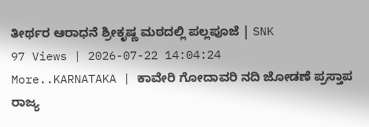ತೀರ್ಥರ ಆರಾಧನೆ ಶ್ರೀಕೃಷ್ಣ ಮಠದಲ್ಲಿ ಪಲ್ಲಪೂಜೆ | SNK
97 Views | 2026-07-22 14:04:24
More..KARNATAKA | ಕಾವೇರಿ ಗೋದಾವರಿ ನದಿ ಜೋಡಣೆ ಪ್ರಸ್ತಾಪ ರಾಜ್ಯ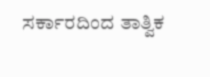ಸರ್ಕಾರದಿಂದ ತಾತ್ವಿಕ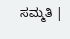ಸಮ್ಮತಿ |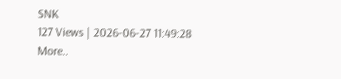SNK
127 Views | 2026-06-27 11:49:28
More..